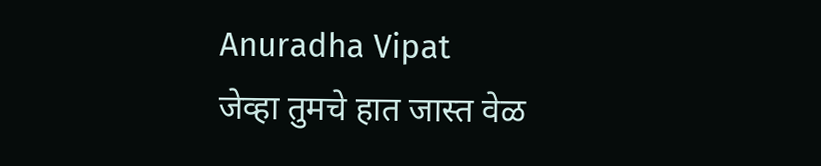Anuradha Vipat
जेव्हा तुमचे हात जास्त वेळ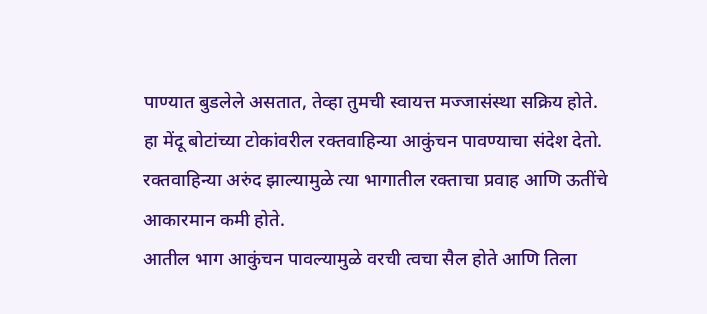पाण्यात बुडलेले असतात, तेव्हा तुमची स्वायत्त मज्जासंस्था सक्रिय होते.
हा मेंदू बोटांच्या टोकांवरील रक्तवाहिन्या आकुंचन पावण्याचा संदेश देतो.
रक्तवाहिन्या अरुंद झाल्यामुळे त्या भागातील रक्ताचा प्रवाह आणि ऊतींचे आकारमान कमी होते.
आतील भाग आकुंचन पावल्यामुळे वरची त्वचा सैल होते आणि तिला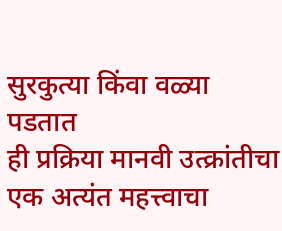सुरकुत्या किंवा वळ्या पडतात
ही प्रक्रिया मानवी उत्क्रांतीचा एक अत्यंत महत्त्वाचा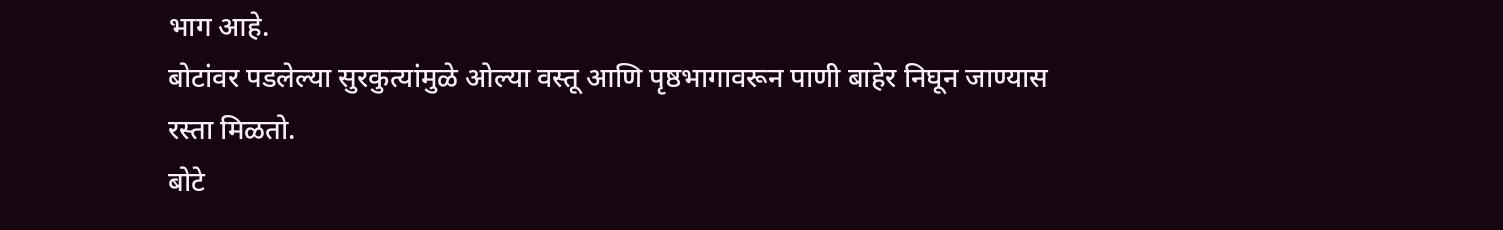भाग आहे.
बोटांवर पडलेल्या सुरकुत्यांमुळे ओल्या वस्तू आणि पृष्ठभागावरून पाणी बाहेर निघून जाण्यास रस्ता मिळतो.
बोटे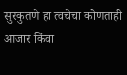सुरकुतणे हा त्वचेचा कोणताही आजार किंवा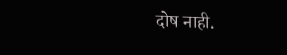दोष नाही.